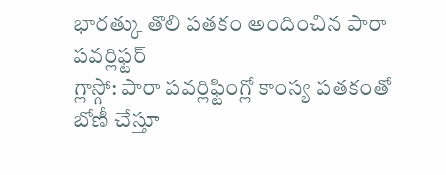భారత్కు తొలి పతకం అందించిన పారా పవర్లిఫ్టర్
గ్లాస్గో: పారా పవర్లిఫ్టింగ్లో కాంస్య పతకంతో బోణీ చేస్తూ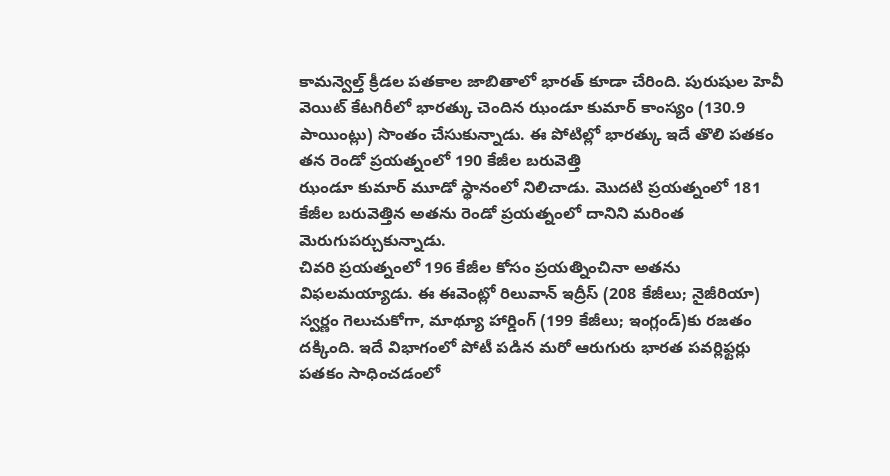కామన్వెల్త్ క్రీడల పతకాల జాబితాలో భారత్ కూడా చేరింది. పురుషుల హెవీ వెయిట్ కేటగిరీలో భారత్కు చెందిన ఝండూ కుమార్ కాంస్యం (130.9 పాయింట్లు) సొంతం చేసుకున్నాడు. ఈ పోటిల్లో భారత్కు ఇదే తొలి పతకం తన రెండో ప్రయత్నంలో 190 కేజీల బరువెత్తి
ఝండూ కుమార్ మూడో స్థానంలో నిలిచాడు. మొదటి ప్రయత్నంలో 181 కేజీల బరువెత్తిన అతను రెండో ప్రయత్నంలో దానిని మరింత మెరుగుపర్చుకున్నాడు.
చివరి ప్రయత్నంలో 196 కేజీల కోసం ప్రయత్నించినా అతను విఫలమయ్యాడు. ఈ ఈవెంట్లో రిలువాన్ ఇద్రీస్ (208 కేజీలు; నైజీరియా) స్వర్ణం గెలుచుకోగా, మాథ్యూ హార్డింగ్ (199 కేజీలు; ఇంగ్లండ్)కు రజతం దక్కింది. ఇదే విభాగంలో పోటీ పడిన మరో ఆరుగురు భారత పవర్లిఫ్టర్లు పతకం సాధించడంలో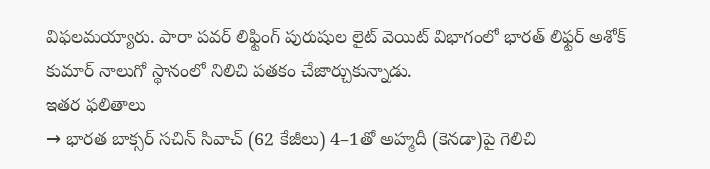విఫలమయ్యారు. పారా పవర్ లిఫ్టింగ్ పురుషుల లైట్ వెయిట్ విభాగంలో భారత్ లిఫ్టర్ అశోక్ కుమార్ నాలుగో స్థానంలో నిలిచి పతకం చేజార్చుకున్నాడు.
ఇతర ఫలితాలు
→ భారత బాక్సర్ సచిన్ సివాచ్ (62 కేజీలు) 4–1తో అహ్మదీ (కెనడా)పై గెలిచి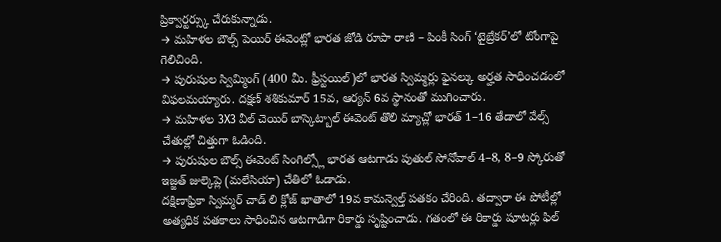ప్రిక్వార్టర్స్కు చేరుకున్నాడు.
→ మహిళల బౌల్స్ పెయిర్ ఈవెంట్లో భారత జోడి రూపా రాణి – పింకీ సింగ్ ‘టైబ్రేకర్’లో టోంగాపై గెలిచింది.
→ పురుషుల స్విమ్మింగ్ (400 మీ. ఫ్రీస్టయిల్)లో భారత స్విమ్మర్లు ఫైనల్కు అర్హత సాధించడంలో విఫలమయ్యారు. దక్షణ్ శశికుమార్ 15వ, ఆర్యన్ 6వ స్థానంతో ముగించారు.
→ మహిళల 3X3 వీల్ చెయిర్ బాస్కెట్బాల్ ఈవెంట్ తొలి మ్యాచ్లో భారత్ 1–16 తేడాలో వేల్స్ చేతుల్లో చిత్తుగా ఓడింది.
→ పురుషుల బౌల్స్ ఈవెంట్ సింగిల్స్లో భారత ఆటగాడు పుతుల్ సోనోవాల్ 4–8, 8–9 స్కోరుతో ఇజ్జత్ జుల్కెప్లె (మలేసియా) చేతిలో ఓడాడు.
దక్షిణాఫ్రికా స్విమ్మర్ చాడ్ లి క్లోజ్ ఖాతాలో 19వ కామన్వెల్త్ పతకం చేరింది. తద్వారా ఈ పోటీల్లో అత్యధిక పతకాలు సాధించిన ఆటగాడిగా రికార్డు సృష్టించాడు. గతంలో ఈ రికార్డు షూటర్లు ఫిల్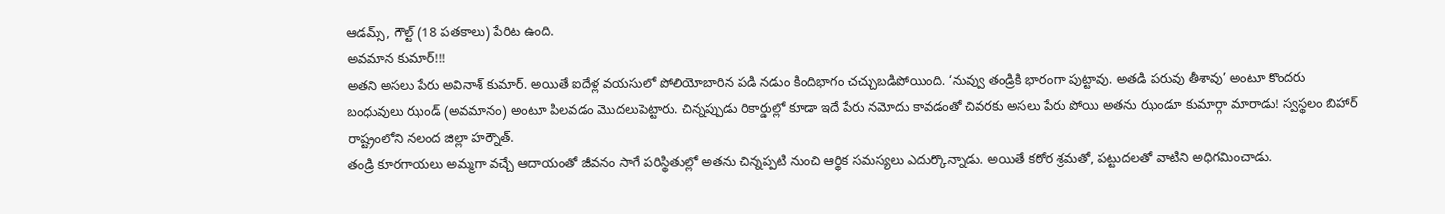ఆడమ్స్, గౌల్ట్ (18 పతకాలు) పేరిట ఉంది.
అవమాన కుమార్!!!
అతని అసలు పేరు అవినాశ్ కుమార్. అయితే ఐదేళ్ల వయసులో పోలియోబారిన పడి నడుం కిందిభాగం చచ్చుబడిపోయింది. ‘నువ్వు తండ్రికి భారంగా పుట్టావు. అతడి పరువు తీశావు’ అంటూ కొందరు బంధువులు ఝండ్ (అవమానం) అంటూ పిలవడం మొదలుపెట్టారు. చిన్నప్పుడు రికార్డుల్లో కూడా ఇదే పేరు నమోదు కావడంతో చివరకు అసలు పేరు పోయి అతను ఝండూ కుమార్గా మారాడు! స్వస్థలం బిహార్ రాష్ట్రంలోని నలంద జిల్లా హర్నౌత్.
తండ్రి కూరగాయలు అమ్మగా వచ్చే ఆదాయంతో జీవనం సాగే పరిస్థితుల్లో అతను చిన్నప్పటి నుంచి ఆర్థిక సమస్యలు ఎదుర్కొన్నాడు. అయితే కఠోర శ్రమతో, పట్టుదలతో వాటిని అధిగమించాడు.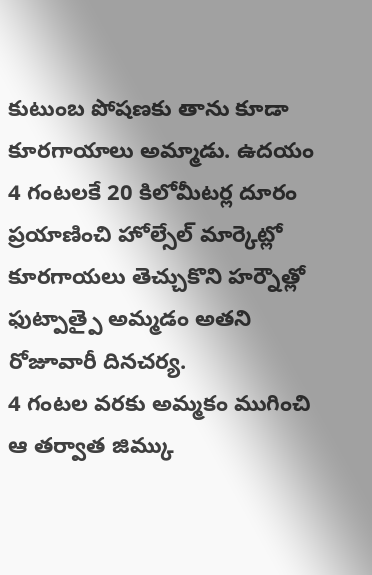కుటుంబ పోషణకు తాను కూడా కూరగాయాలు అమ్మాడు. ఉదయం 4 గంటలకే 20 కిలోమీటర్ల దూరం ప్రయాణించి హోల్సేల్ మార్కెట్లో కూరగాయలు తెచ్చుకొని హర్నౌత్లో ఫుట్పాత్పై అమ్మడం అతని రోజూవారీ దినచర్య.
4 గంటల వరకు అమ్మకం ముగించి ఆ తర్వాత జిమ్కు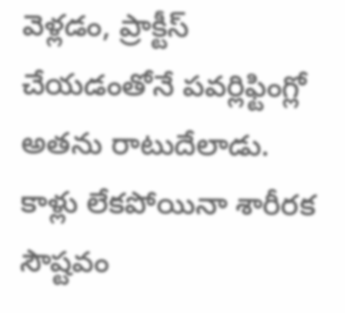వెళ్లడం, ప్రాక్టీస్ చేయడంతోనే పవర్లిఫ్టింగ్లో అతను రాటుదేలాడు. కాళ్లు లేకపోయినా శారీరక సౌష్టవం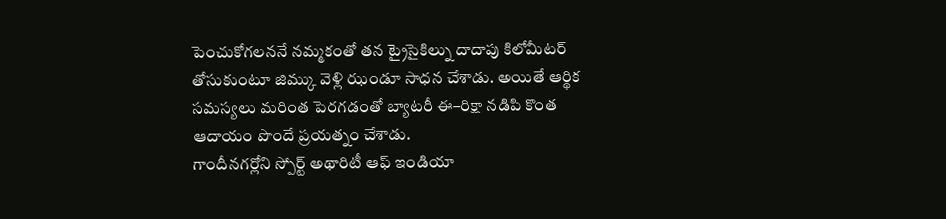పెంచుకోగలననే నమ్మకంతో తన ట్రైసైకిల్ను దాదాపు కిలోమీటర్ తోసుకుంటూ జిమ్కు వెళ్లి ఝండూ సాధన చేశాడు. అయితే ఆర్థిక సమస్యలు మరింత పెరగడంతో బ్యాటరీ ఈ–రిక్షా నడిపి కొంత ఆదాయం పొందే ప్రయత్నం చేశాడు.
గాందీనగర్లోని స్పోర్ట్ అథారిటీ ఆఫ్ ఇండియా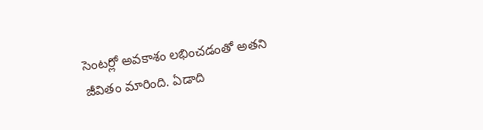సెంటర్లో అవకాశం లభించడంతో అతని జీవితం మారింది. ఏడాది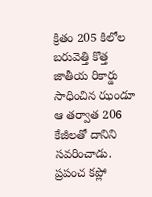క్రితం 205 కిలోల బరువెత్తి కొత్త జాతీయ రికార్డు సాధించిన ఝండూ ఆ తర్వాత 206 కేజీలతో దానిని సవరించాడు. ప్రపంచ కప్లో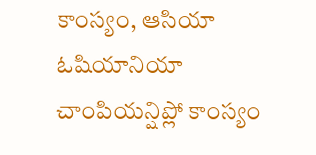కాంస్యం, ఆసియా ఓషియానియా చాంపియన్షిప్లో కాంస్యం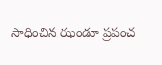సాధించిన ఝండూ ప్రపంచ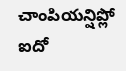చాంపియన్షిప్లో ఐదో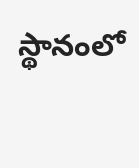స్థానంలో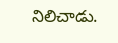నిలిచాడు.